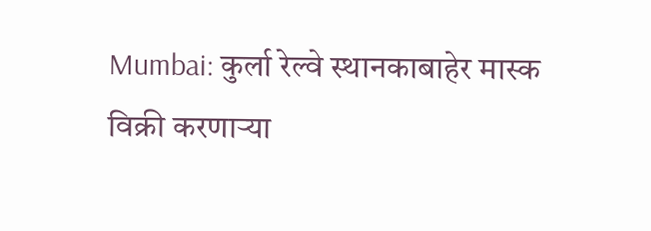Mumbai: कुर्ला रेल्वे स्थानकाबाहेर मास्क विक्री करणाऱ्या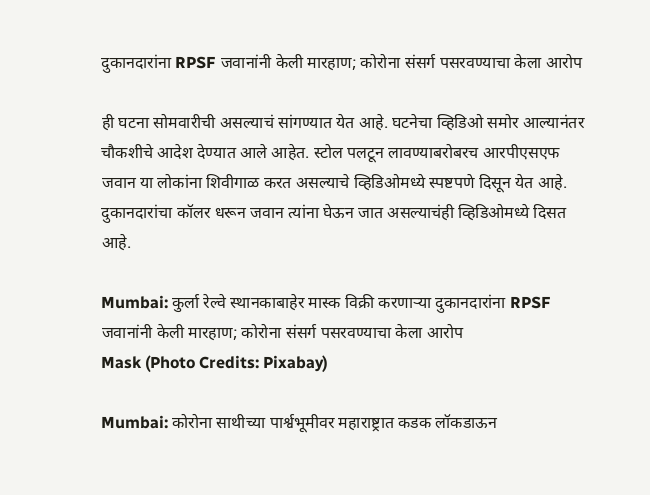दुकानदारांना RPSF जवानांनी केली मारहाण; कोरोना संसर्ग पसरवण्याचा केला आरोप

ही घटना सोमवारीची असल्याचं सांगण्यात येत आहे. घटनेचा व्हिडिओ समोर आल्यानंतर चौकशीचे आदेश देण्यात आले आहेत. स्टोल पलटून लावण्याबरोबरच आरपीएसएफ जवान या लोकांना शिवीगाळ करत असल्याचे व्हिडिओमध्ये स्पष्टपणे दिसून येत आहे. दुकानदारांचा कॉलर धरून जवान त्यांना घेऊन जात असल्याचंही व्हिडिओमध्ये दिसत आहे.

Mumbai: कुर्ला रेल्वे स्थानकाबाहेर मास्क विक्री करणाऱ्या दुकानदारांना RPSF जवानांनी केली मारहाण; कोरोना संसर्ग पसरवण्याचा केला आरोप
Mask (Photo Credits: Pixabay)

Mumbai: कोरोना साथीच्या पार्श्वभूमीवर महाराष्ट्रात कडक लॉकडाऊन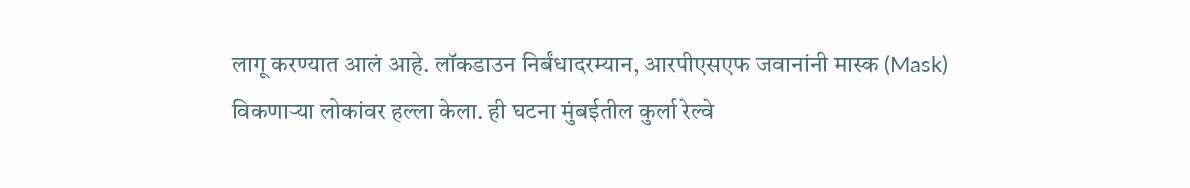लागू करण्यात आलं आहे. लॉकडाउन निर्बंधादरम्यान, आरपीएसएफ जवानांनी मास्क (Mask) विकणार्‍या लोकांवर हल्ला केला. ही घटना मुंबईतील कुर्ला रेल्वे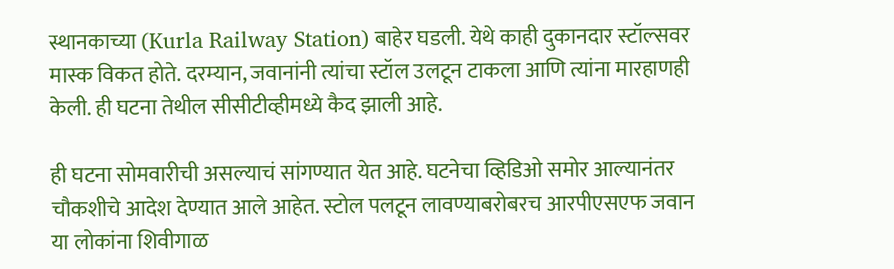स्थानकाच्या (Kurla Railway Station) बाहेर घडली. येथे काही दुकानदार स्टॉल्सवर मास्क विकत होते. दरम्यान, जवानांनी त्यांचा स्टॉल उलटून टाकला आणि त्यांना मारहाणही केली. ही घटना तेथील सीसीटीव्हीमध्ये कैद झाली आहे.

ही घटना सोमवारीची असल्याचं सांगण्यात येत आहे. घटनेचा व्हिडिओ समोर आल्यानंतर चौकशीचे आदेश देण्यात आले आहेत. स्टोल पलटून लावण्याबरोबरच आरपीएसएफ जवान या लोकांना शिवीगाळ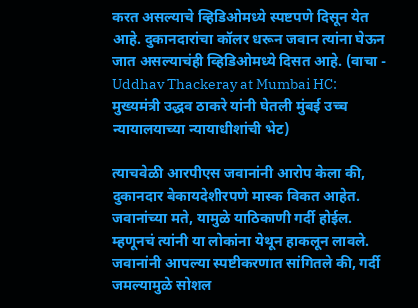करत असल्याचे व्हिडिओमध्ये स्पष्टपणे दिसून येत आहे. दुकानदारांचा कॉलर धरून जवान त्यांना घेऊन जात असल्याचंही व्हिडिओमध्ये दिसत आहे. (वाचा - Uddhav Thackeray at Mumbai HC: मुख्यमंत्री उद्धव ठाकरे यांनी घेतली मुंबई उच्च न्यायालयाच्या न्यायाधीशांची भेट)

त्याचवेळी आरपीएस जवानांनी आरोप केला की, दुकानदार बेकायदेशीरपणे मास्क विकत आहेत. जवानांच्या मते, यामुळे याठिकाणी गर्दी होईल. म्हणूनचं त्यांनी या लोकांना येथून हाकलून लावले. जवानांनी आपल्या स्पष्टीकरणात सांगितले की, गर्दी जमल्यामुळे सोशल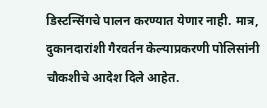डिस्टन्सिंगचे पालन करण्यात येणार नाही. मात्र, दुकानदारांशी गैरवर्तन केल्याप्रकरणी पोलिसांनी चौकशीचे आदेश दिले आहेत.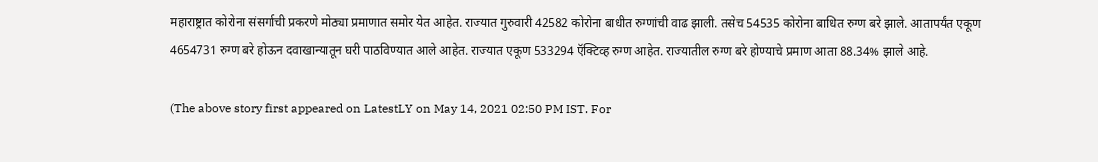महाराष्ट्रात कोरोना संसर्गाची प्रकरणे मोठ्या प्रमाणात समोर येत आहेत. राज्यात गुरुवारी 42582 कोरोना बाधीत रुग्णांची वाढ झाली. तसेच 54535 कोरोना बाधित रुग्ण बरे झाले. आतापर्यंत एकूण 4654731 रुग्ण बरे होऊन दवाखान्यातून घरी पाठविण्यात आले आहेत. राज्यात एकूण 533294 ऍक्टिव्ह रुग्ण आहेत. राज्यातील रुग्ण बरे होण्याचे प्रमाण आता 88.34% झाले आहे.

(The above story first appeared on LatestLY on May 14, 2021 02:50 PM IST. For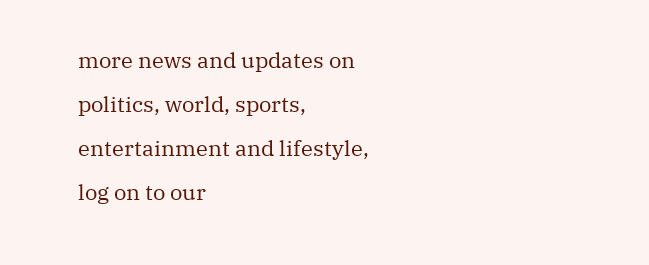more news and updates on politics, world, sports, entertainment and lifestyle, log on to our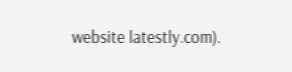website latestly.com).